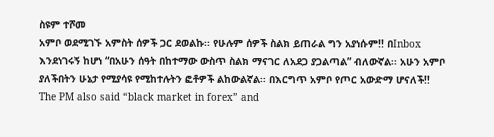ስዩም ተሾመ
አምቦ ወደሚገኙ አምስት ሰዎች ጋር ደወልኩ፡፡ የሁሉም ሰዎች ስልክ ይጠራል ግን አያነሱም!! በInbox እንደነገሩኝ ከሆነ “በአሁን ሰዓት በከተማው ውስጥ ስልክ ማናገር ለአደጋ ያጋልጣል” ብለውኛል፡፡ አሁን አምቦ ያለችበትን ሁኔታ የሚያሳዩ የሚከተሉትን ፎቶዎች ልከውልኛል፡፡ በእርግጥ አምቦ የጦር አውድማ ሆናለች!!
The PM also said “black market in forex” and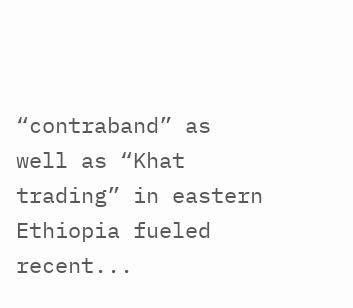“contraband” as well as “Khat trading” in eastern Ethiopia fueled recent...